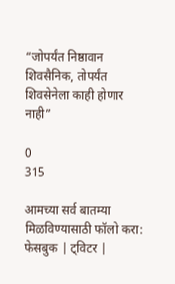“जोपर्यंत निष्ठावान शिवसैनिक, तोपर्यंत शिवसेनेला काही होणार नाही”

0
315

आमच्या सर्व बातम्या मिळविण्यासाठी फॉलो करा: फेसबुक | ट्विटर |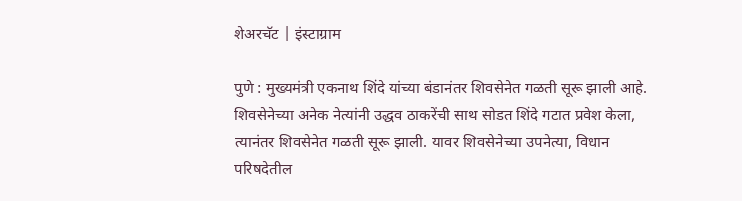शेअरचॅट | इंस्टाग्राम

पुणे : मुख्यमंत्री एकनाथ शिंदे यांच्या बंडानंतर शिवसेनेत गळती सूरू झाली आहे. शिवसेनेच्या अनेक नेत्यांनी उद्धव ठाकरेंची साथ सोडत शिंदे गटात प्रवेश केला, त्यानंतर शिवसेनेत गळती सूरू झाली. यावर शिवसेनेच्या उपनेत्या, विधान परिषदेतील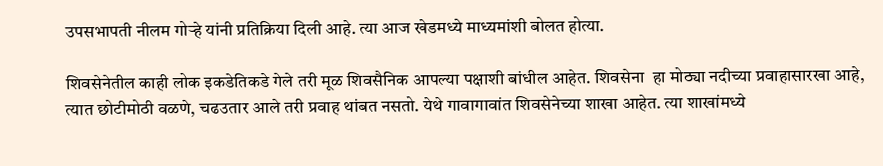उपसभापती नीलम गोऱ्हे यांनी प्रतिक्रिया दिली आहे. त्या आज खेडमध्ये माध्यमांशी बोलत होत्या.

शिवसेनेतील काही लोक इकडेतिकडे गेले तरी मूळ शिवसैनिक आपल्या पक्षाशी बांधील आहेत. शिवसेना  हा मोठ्या नदीच्या प्रवाहासारखा आहे, त्यात छोटीमोठी वळणे, चढउतार आले तरी प्रवाह थांबत नसतो. येथे गावागावांत शिवसेनेच्या शाखा आहेत. त्या शाखांमध्ये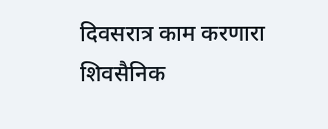दिवसरात्र काम करणारा शिवसैनिक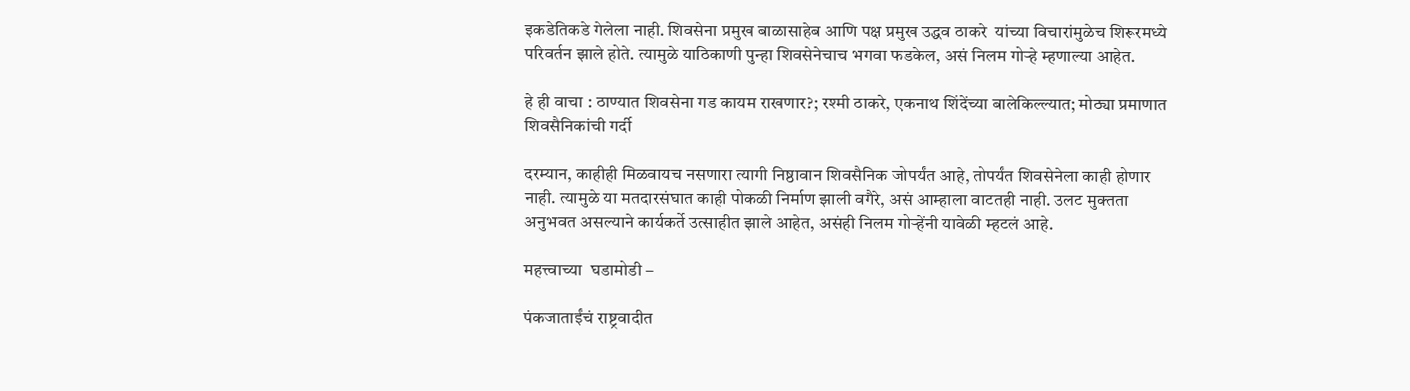इकडेतिकडे गेलेला नाही. शिवसेना प्रमुख बाळासाहेब आणि पक्ष प्रमुख उद्धव ठाकरे  यांच्या विचारांमुळेच शिरूरमध्ये परिवर्तन झाले होते. त्यामुळे याठिकाणी पुन्हा शिवसेनेचाच भगवा फडकेल, असं निलम गोऱ्हे म्हणाल्या आहेत.

हे ही वाचा : ठाण्यात शिवसेना गड कायम राखणार?; रश्मी ठाकरे, एकनाथ शिंदेंच्या बालेकिल्ल्यात; मोठ्या प्रमाणात शिवसैनिकांची गर्दी

दरम्यान, काहीही मिळवायच नसणारा त्यागी निष्ठावान शिवसैनिक जोपर्यंत आहे, तोपर्यंत शिवसेनेला काही होणार नाही. त्यामुळे या मतदारसंघात काही पोकळी निर्माण झाली वगैरे, असं आम्हाला वाटतही नाही. उलट मुक्तता अनुभवत असल्याने कार्यकर्ते उत्साहीत झाले आहेत, असंही निलम गोऱ्हेंनी यावेळी म्हटलं आहे.

महत्त्वाच्या  घडामोडी –

पंकजाताईंचं राष्ट्रवादीत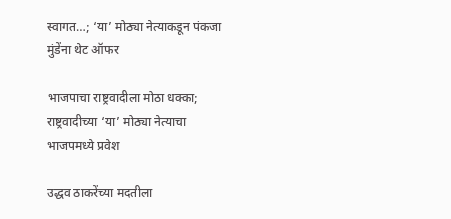स्वागत…; ‘या’ मोठ्या नेत्याकडून पंकजा मुंडेंना थेट ऑफर

भाजपाचा राष्ट्रवादीला मोठा धक्का; राष्ट्रवादीच्या ‘या’ मोठ्या नेत्याचा भाजपमध्ये प्रवेश

उद्धव ठाकरेंच्या मदतीला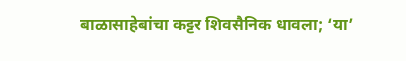बाळासाहेबांचा कट्टर शिवसैनिक धावला; ‘या’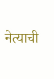नेत्याची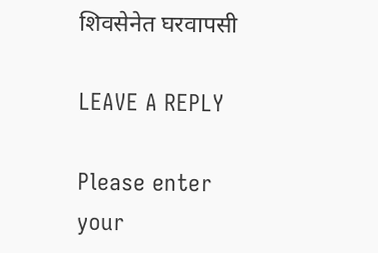शिवसेनेत घरवापसी

LEAVE A REPLY

Please enter your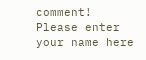comment!
Please enter your name here